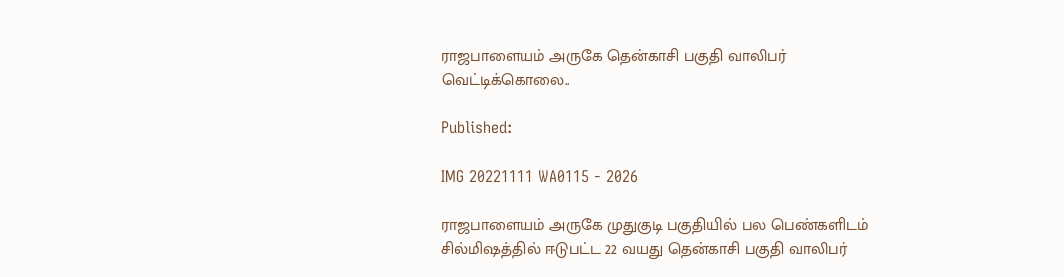ராஜபாளையம் அருகே தென்காசி பகுதி வாலிபர் வெட்டிக்கொலை..

Published:

IMG 20221111 WA0115 - 2026

ராஜபாளையம் அருகே முதுகுடி பகுதியில் பல பெண்களிடம் சில்மிஷத்தில் ஈடுபட்ட 22 வயது தென்காசி பகுதி வாலிபர்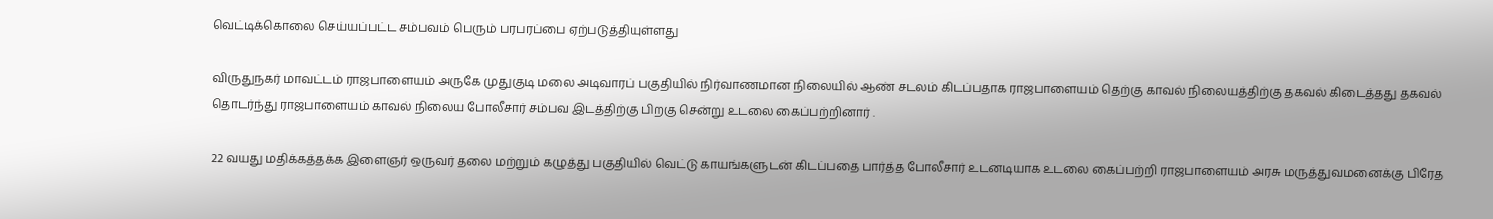வெட்டிக்கொலை செய்யப்பட்ட சம்பவம் பெரும் பரபரப்பை ஏற்படுத்தியுள்ளது

விருதுநகர் மாவட்டம் ராஜபாளையம் அருகே முதுகுடி மலை அடிவாரப் பகுதியில் நிர்வாணமான நிலையில் ஆண் சடலம் கிடப்பதாக ராஜபாளையம் தெற்கு காவல் நிலையத்திற்கு தகவல் கிடைத்தது தகவல் தொடர்ந்து ராஜபாளையம் காவல் நிலைய போலீசார் சம்பவ இடத்திற்கு பிறகு சென்று உடலை கைப்பற்றினார் .

22 வயது மதிக்கத்தக்க இளைஞர் ஒருவர் தலை மற்றும் கழுத்து பகுதியில் வெட்டு காயங்களுடன் கிடப்பதை பார்த்த போலீசார் உடனடியாக உடலை கைப்பற்றி ராஜபாளையம் அரசு மருத்துவமனைக்கு பிரேத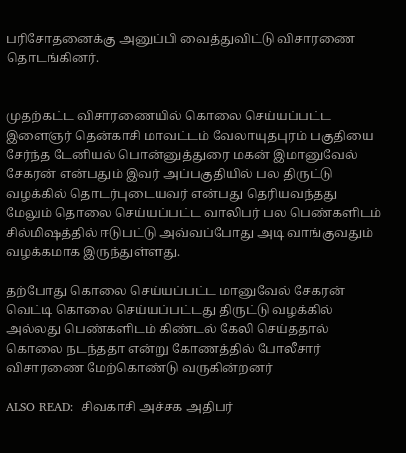பரிசோதனைக்கு அனுப்பி வைத்துவிட்டு விசாரணை தொடங்கினர்.


முதற்கட்ட விசாரணையில் கொலை செய்யப்பட்ட இளைஞர் தென்காசி மாவட்டம் வேலாயுதபுரம் பகுதியை சேர்ந்த டேனியல் பொன்னுத்துரை மகன் இமானுவேல் சேகரன் என்பதும் இவர் அப்பகுதியில் பல திருட்டு வழக்கில் தொடர்புடையவர் என்பது தெரியவந்தது மேலும் தொலை செய்யப்பட்ட வாலிபர் பல பெண்களிடம் சில்மிஷத்தில் ஈடுபட்டு அவ்வப்போது அடி வாங்குவதும் வழக்கமாக இருந்துள்ளது.

தற்போது கொலை செய்யப்பட்ட மானுவேல் சேகரன் வெட்டி கொலை செய்யப்பட்டது திருட்டு வழக்கில் அல்லது பெண்களிடம் கிண்டல் கேலி செய்ததால் கொலை நடந்ததா என்று கோணத்தில் போலீசார் விசாரணை மேற்கொண்டு வருகின்றனர்

ALSO READ:  சிவகாசி அச்சக அதிபர்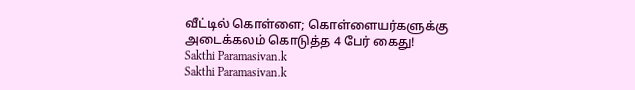வீட்டில் கொள்ளை; கொள்ளையர்களுக்கு அடைக்கலம் கொடுத்த 4 பேர் கைது!
Sakthi Paramasivan.k
Sakthi Paramasivan.k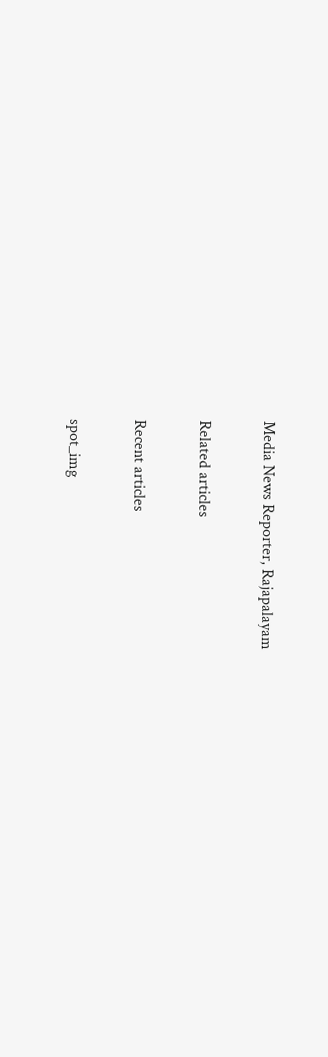Media News Reporter, Rajapalayam

Related articles

Recent articles

spot_img